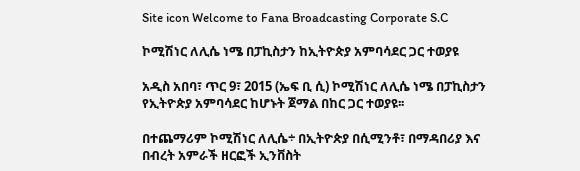Site icon Welcome to Fana Broadcasting Corporate S.C

ኮሚሽነር ለሊሴ ነሜ በፓኪስታን ከኢትዮጵያ አምባሳደር ጋር ተወያዩ

አዲስ አበባ፣ ጥር 9፣ 2015 (ኤፍ ቢ ሲ) ኮሚሽነር ለሊሴ ነሜ በፓኪስታን የኢትዮጵያ አምባሳደር ከሆኑት ጀማል በከር ጋር ተወያዩ፡፡

በተጨማሪም ኮሚሽነር ለሊሴ÷ በኢትዮጵያ በሲሚንቶ፣ በማዳበሪያ እና በብረት አምራች ዘርፎች ኢንቨስት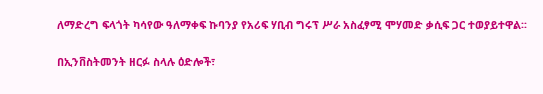ለማድረግ ፍላጎት ካሳየው ዓለማቀፍ ኩባንያ የአሪፍ ሃቢብ ግሩፕ ሥራ አስፈፃሚ ሞሃመድ ቃሲፍ ጋር ተወያይተዋል፡፡

በኢንቨስትመንት ዘርፉ ስላሉ ዕድሎች፣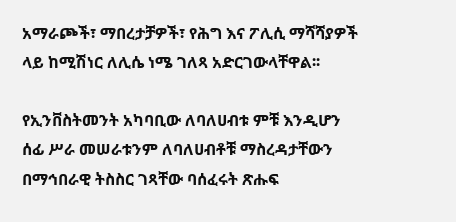አማራጮች፣ ማበረታቻዎች፣ የሕግ እና ፖሊሲ ማሻሻያዎች ላይ ከሚሽነር ለሊሴ ነሜ ገለጻ አድርገውላቸዋል፡፡

የኢንቨስትመንት አካባቢው ለባለሀብቱ ምቹ እንዲሆን ሰፊ ሥራ መሠራቱንም ለባለሀብቶቹ ማስረዳታቸውን በማኅበራዊ ትስስር ገጻቸው ባሰፈሩት ጽሑፍ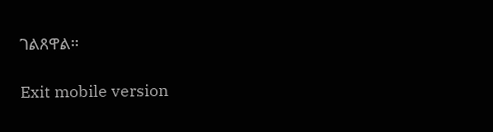ገልጸዋል፡፡

Exit mobile version